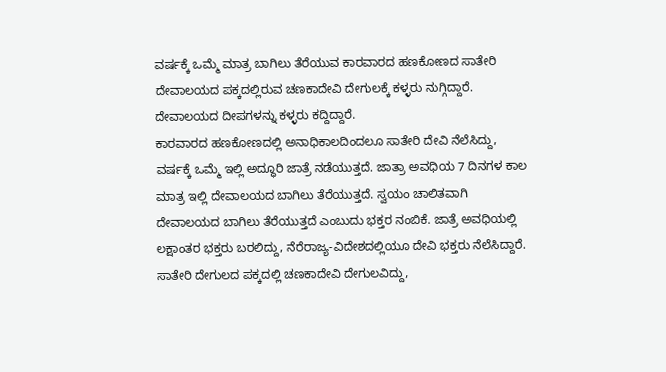ವರ್ಷಕ್ಕೆ ಒಮ್ಮೆ ಮಾತ್ರ ಬಾಗಿಲು ತೆರೆಯುವ ಕಾರವಾರದ ಹಣಕೋಣದ ಸಾತೇರಿ ದೇವಾಲಯದ ಪಕ್ಕದಲ್ಲಿರುವ ಚಣಕಾದೇವಿ ದೇಗುಲಕ್ಕೆ ಕಳ್ಳರು ನುಗ್ಗಿದ್ದಾರೆ. ದೇವಾಲಯದ ದೀಪಗಳನ್ನು ಕಳ್ಳರು ಕದ್ದಿದ್ದಾರೆ.
ಕಾರವಾರದ ಹಣಕೋಣದಲ್ಲಿ ಅನಾಧಿಕಾಲದಿಂದಲೂ ಸಾತೇರಿ ದೇವಿ ನೆಲೆಸಿದ್ದು, ವರ್ಷಕ್ಕೆ ಒಮ್ಮೆ ಇಲ್ಲಿ ಅದ್ಧೂರಿ ಜಾತ್ರೆ ನಡೆಯುತ್ತದೆ. ಜಾತ್ರಾ ಅವಧಿಯ 7 ದಿನಗಳ ಕಾಲ ಮಾತ್ರ ಇಲ್ಲಿ ದೇವಾಲಯದ ಬಾಗಿಲು ತೆರೆಯುತ್ತದೆ. ಸ್ವಯಂ ಚಾಲಿತವಾಗಿ ದೇವಾಲಯದ ಬಾಗಿಲು ತೆರೆಯುತ್ತದೆ ಎಂಬುದು ಭಕ್ತರ ನಂಬಿಕೆ. ಜಾತ್ರೆ ಅವಧಿಯಲ್ಲಿ ಲಕ್ಷಾಂತರ ಭಕ್ತರು ಬರಲಿದ್ದು, ನೆರೆರಾಜ್ಯ-ವಿದೇಶದಲ್ಲಿಯೂ ದೇವಿ ಭಕ್ತರು ನೆಲೆಸಿದ್ದಾರೆ. ಸಾತೇರಿ ದೇಗುಲದ ಪಕ್ಕದಲ್ಲಿ ಚಣಕಾದೇವಿ ದೇಗುಲವಿದ್ದು,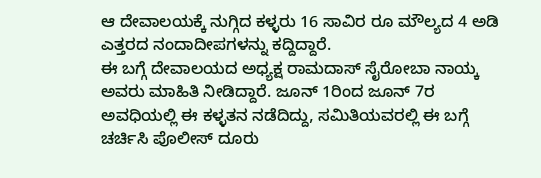ಆ ದೇವಾಲಯಕ್ಕೆ ನುಗ್ಗಿದ ಕಳ್ಳರು 16 ಸಾವಿರ ರೂ ಮೌಲ್ಯದ 4 ಅಡಿ ಎತ್ತರದ ನಂದಾದೀಪಗಳನ್ನು ಕದ್ದಿದ್ದಾರೆ.
ಈ ಬಗ್ಗೆ ದೇವಾಲಯದ ಅಧ್ಯಕ್ಷ ರಾಮದಾಸ್ ಸೈರೋಬಾ ನಾಯ್ಕ ಅವರು ಮಾಹಿತಿ ನೀಡಿದ್ದಾರೆ. ಜೂನ್ 1ರಿಂದ ಜೂನ್ 7ರ ಅವಧಿಯಲ್ಲಿ ಈ ಕಳ್ಳತನ ನಡೆದಿದ್ದು, ಸಮಿತಿಯವರಲ್ಲಿ ಈ ಬಗ್ಗೆ ಚರ್ಚಿಸಿ ಪೊಲೀಸ್ ದೂರು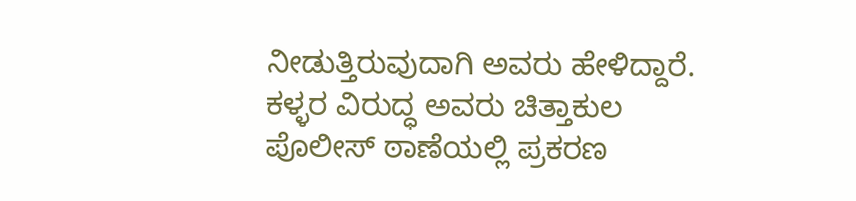ನೀಡುತ್ತಿರುವುದಾಗಿ ಅವರು ಹೇಳಿದ್ದಾರೆ. ಕಳ್ಳರ ವಿರುದ್ಧ ಅವರು ಚಿತ್ತಾಕುಲ ಪೊಲೀಸ್ ಠಾಣೆಯಲ್ಲಿ ಪ್ರಕರಣ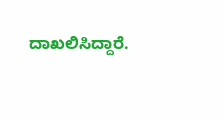ದಾಖಲಿಸಿದ್ದಾರೆ.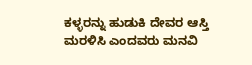ಕಳ್ಳರನ್ನು ಹುಡುಕಿ ದೇವರ ಆಸ್ತಿ ಮರಳಿಸಿ ಎಂದವರು ಮನವಿ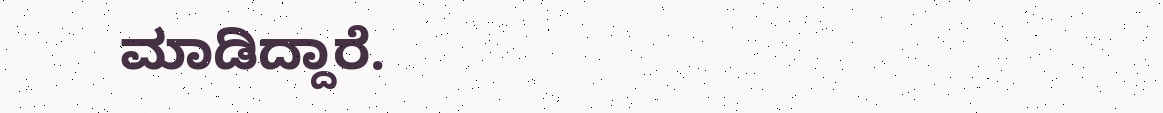ಮಾಡಿದ್ದಾರೆ.